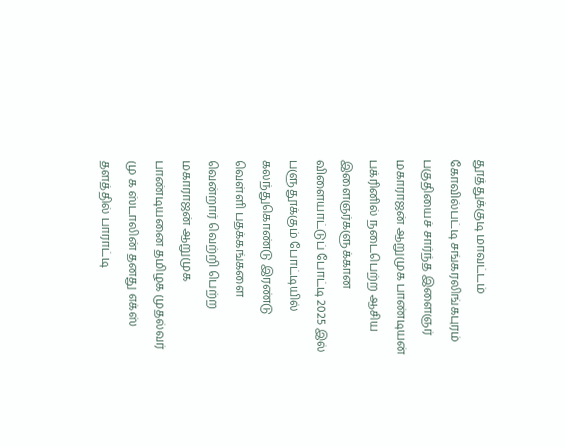தூத்துக்குடி மாவட்டம் கோவில்பட்டி சங்கரலிங்கபுரம் பகுதியைச் சார்ந்த இளைஞர் மகாராஜன் ஆறுமுக பாண்டியன் பக்ரினில் நடைபெற்ற ஆசிய இளைஞர்களுக்கான விளையாட்டுப் போட்டி 2025 இல் பளுதூக்கும் போட்டியில் கலந்துகொண்டு இரண்டு வெள்ளி பதக்கங்களை வென்றார் வெற்றி பெற்ற மகாராஜன் ஆறுமுக பாண்டியனை தமிழக முதல்வர் மு க ஸ்டாலின் தனது எக்ஸ் தளத்தில் பாராட்டி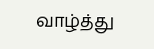வாழ்த்து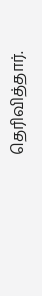தெரிவித்தார்.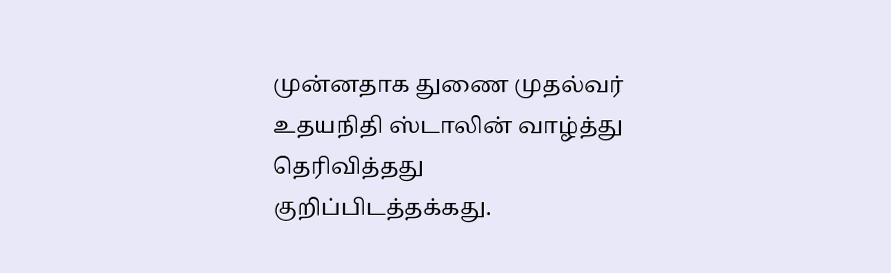முன்னதாக துணை முதல்வர் உதயநிதி ஸ்டாலின் வாழ்த்து தெரிவித்தது குறிப்பிடத்தக்கது.